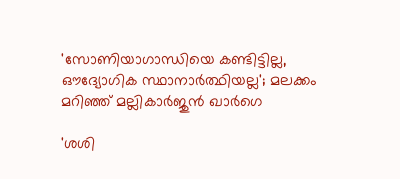'സോണിയാഗാന്ധിയെ കണ്ടിട്ടില്ല, ഔദ്യോഗിക സ്ഥാനാർത്ഥിയല്ല'; മലക്കം മറിഞ്ഞ് മല്ലികാർജുൻ ഖാർഗെ

'ശശി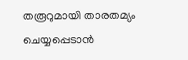തരൂറുമായി താരതമ്യം ചെയ്യപ്പെടാൻ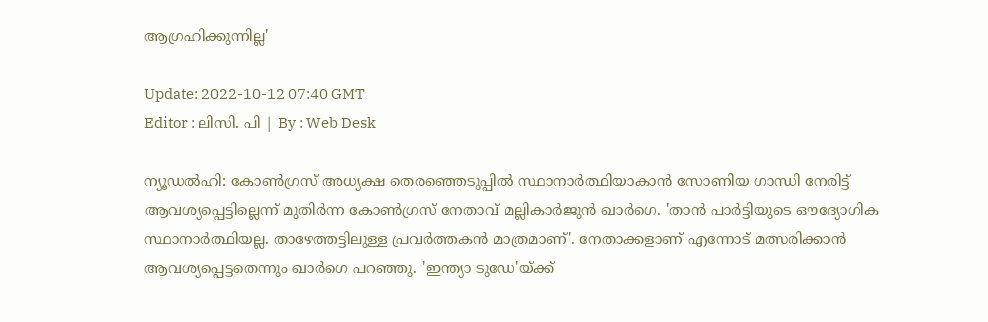ആഗ്രഹിക്കുന്നില്ല'

Update: 2022-10-12 07:40 GMT
Editor : ലിസി. പി | By : Web Desk

ന്യൂഡൽഹി: കോൺഗ്രസ് അധ്യക്ഷ തെരഞ്ഞെടുപ്പിൽ സ്ഥാനാർത്ഥിയാകാൻ സോണിയ ഗാന്ധി നേരിട്ട്  ആവശ്യപ്പെട്ടില്ലെന്ന് മുതിർന്ന കോൺഗ്രസ് നേതാവ് മല്ലികാർജുൻ ഖാർഗെ. 'താൻ പാർട്ടിയുടെ ഔദ്യോഗിക സ്ഥാനാർത്ഥിയല്ല. താഴേത്തട്ടിലുള്ള പ്രവർത്തകൻ മാത്രമാണ്'. നേതാക്കളാണ് എന്നോട് മത്സരിക്കാൻ ആവശ്യപ്പെട്ടതെന്നും ഖാർഗെ പറഞ്ഞു. 'ഇന്ത്യാ ടുഡേ'യ്ക്ക്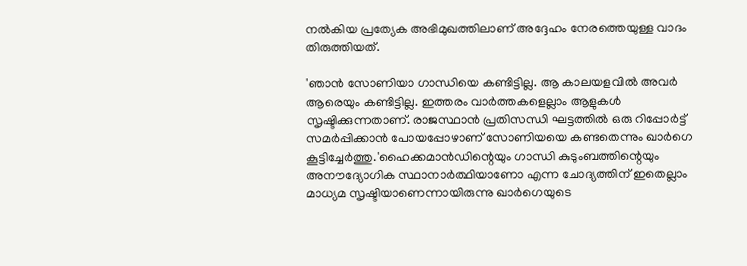നൽകിയ പ്രത്യേക അഭിമുഖത്തിലാണ് അദ്ദേഹം നേരത്തെയുള്ള വാദം തിരുത്തിയത്.

'ഞാൻ സോണിയാ ഗാന്ധിയെ കണ്ടിട്ടില്ല. ആ കാലയളവിൽ അവർ ആരെയും കണ്ടിട്ടില്ല. ഇത്തരം വാർത്തകളെല്ലാം ആളുകൾ സൃഷ്ടിക്കുന്നതാണ്. രാജസ്ഥാൻ പ്രതിസന്ധി ഘട്ടത്തിൽ ഒരു റിപ്പോർട്ട് സമർപ്പിക്കാൻ പോയപ്പോഴാണ് സോണിയയെ കണ്ടതെന്നും ഖാർഗെ കൂട്ടിച്ചേർത്തു.'ഹൈക്കമാൻഡിന്റെയും ഗാന്ധി കുടുംബത്തിന്റെയും അനൗദ്യോഗിക സ്ഥാനാർത്ഥിയാണോ എന്ന ചോദ്യത്തിന് ഇതെല്ലാം മാധ്യമ സൃഷ്ടിയാണെന്നായിരുന്നു ഖാർഗെയുടെ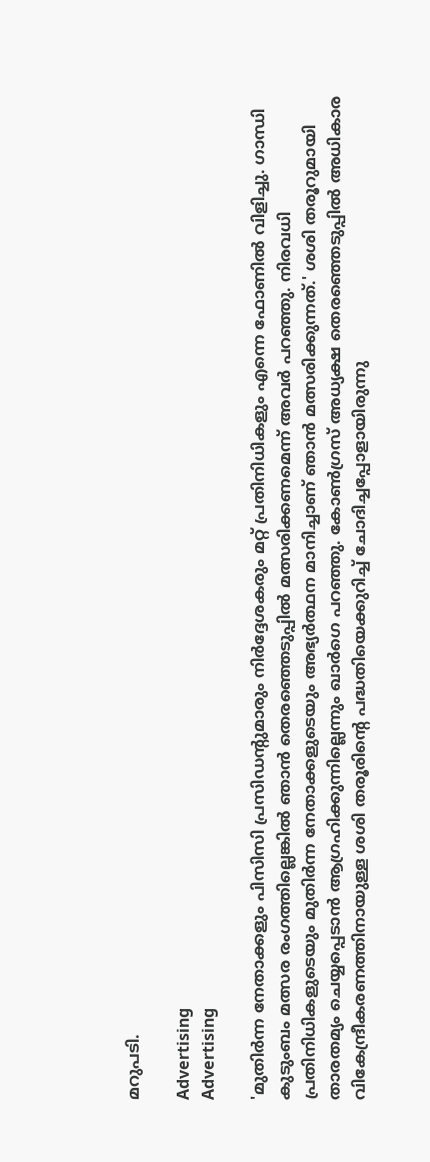മറുപടി.

Advertising
Advertising

'മുതിർന്ന നേതാക്കളും പിസിസി പ്രസിഡന്റുമാരും നിർദ്ദേശകരും മറ്റ് പ്രതിനിധികളും എന്നെ ഫോണിൽ വിളിച്ചു. ഗാന്ധി കുടുംബം മത്സര രംഗത്തില്ലെങ്കിൽ ഞാൻ തെരഞ്ഞെടുപ്പിൽ മത്സരിക്കണമെന്ന് അവർ പറഞ്ഞു. നിരവധി പ്രതിനിധികളുടെയും മുതിർന്ന നേതാക്കളുടെയും അഭ്യർത്ഥന മാനിച്ചാണ് ഞാൻ മത്സരിക്കുന്നത്.' ശശി തരൂറുമായി താരതമ്യം ചെയ്യപ്പെടാൻ ആഗ്രഹിക്കുന്നില്ലെന്നും ഖാർഗെ പറഞ്ഞു. കോൺഗ്രസ് അധ്യക്ഷ തെരഞ്ഞെടുപ്പിൽ അധികാര വികേന്ദ്രീകരണത്തിനായുള്ള ശശി തരൂരിന്റെ പദ്ധതിയെക്കുറിച്ച് ചോദിച്ചപ്പോളായിരുന്നു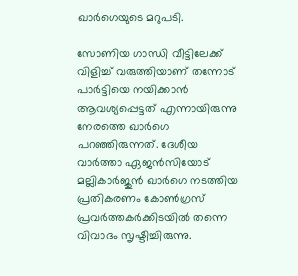ഖാർഗെയുടെ മറുപടി.

സോണിയ ഗാന്ധി വീട്ടിലേക്ക് വിളിച്ച് വരുത്തിയാണ് തന്നോട് പാർട്ടിയെ നയിക്കാൻ ആവശ്യപ്പെട്ടത് എന്നായിരുന്നു നേരത്തെ ഖാര്‍ഗെ പറഞ്ഞിരുന്നത്. ദേശീയ വാർത്താ ഏജൻസിയോട് മല്ലികാർജുൻ ഖാർഗെ നടത്തിയ പ്രതികരണം കോണ്‍ഗ്രസ് പ്രവര്‍ത്തകര്‍ക്കിടയില്‍ തന്നെ  വിവാദം സൃഷ്ടിച്ചിരുന്നു.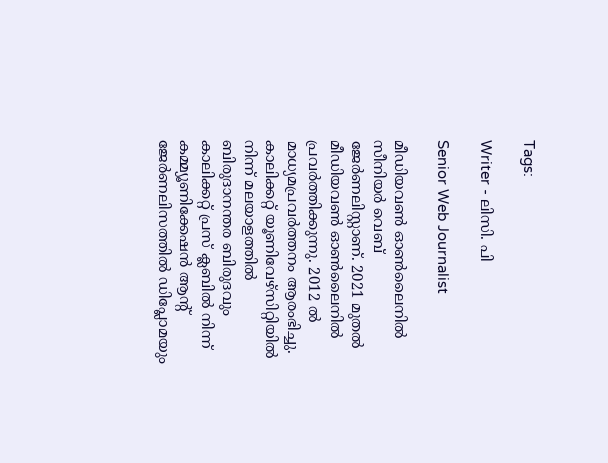Tags:

Writer - ലിസി. പി

Senior Web Journalist

മീഡിയവൺ ഓൺലൈനിൽ സീനിയർ വെബ് ജേർണലിസ്റ്റാണ്. 2021 മുതൽ മീഡിയവൺ ഓൺലൈനിൽ പ്രവർത്തിക്കുന്നു. 2012 ല്‍ മാധ്യമപ്രവര്‍ത്തനം ആരംഭിച്ചു. കാലിക്കറ്റ് യൂണിവേഴ്‌സിറ്റിയിൽ നിന്ന് മലയാളത്തിൽ ബിരുദാനന്തര ബിരുദവും കാലിക്കറ്റ് പ്രസ് ക്ലബിൽ നിന്ന് കമ്മ്യൂണിക്കേഷൻ ആന്റ് ജേർണലിസത്തിൽ ഡിപ്ലോമയും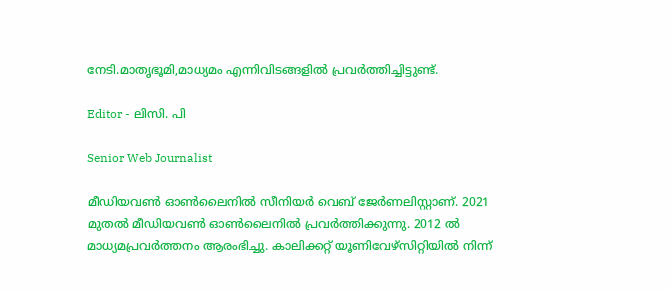നേടി.മാതൃഭൂമി,മാധ്യമം എന്നിവിടങ്ങളിൽ പ്രവർത്തിച്ചിട്ടുണ്ട്.

Editor - ലിസി. പി

Senior Web Journalist

മീഡിയവൺ ഓൺലൈനിൽ സീനിയർ വെബ് ജേർണലിസ്റ്റാണ്. 2021 മുതൽ മീഡിയവൺ ഓൺലൈനിൽ പ്രവർത്തിക്കുന്നു. 2012 ല്‍ മാധ്യമപ്രവര്‍ത്തനം ആരംഭിച്ചു. കാലിക്കറ്റ് യൂണിവേഴ്‌സിറ്റിയിൽ നിന്ന്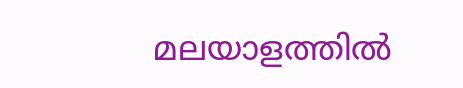മലയാളത്തിൽ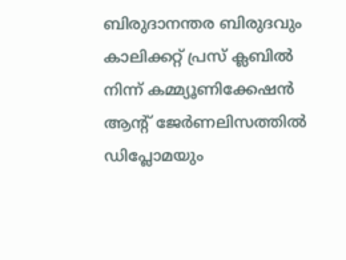ബിരുദാനന്തര ബിരുദവും കാലിക്കറ്റ് പ്രസ് ക്ലബിൽ നിന്ന് കമ്മ്യൂണിക്കേഷൻ ആന്റ് ജേർണലിസത്തിൽ ഡിപ്ലോമയും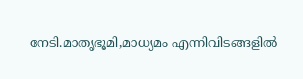നേടി.മാതൃഭൂമി,മാധ്യമം എന്നിവിടങ്ങളിൽ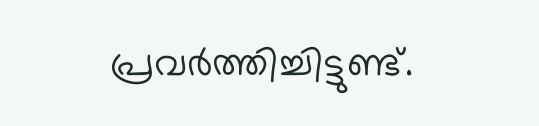പ്രവർത്തിച്ചിട്ടുണ്ട്.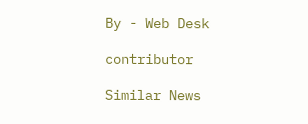By - Web Desk

contributor

Similar News